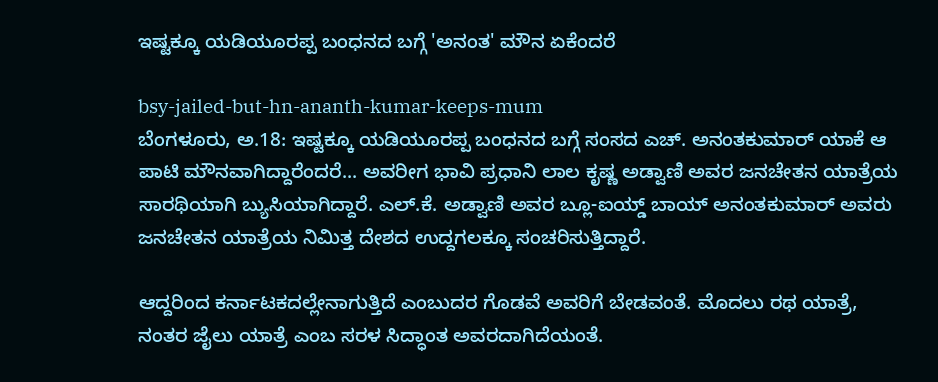ಇಷ್ಟಕ್ಕೂ ಯಡಿಯೂರಪ್ಪ ಬಂಧನದ ಬಗ್ಗೆ 'ಅನಂತ' ಮೌನ ಏಕೆಂದರೆ

bsy-jailed-but-hn-ananth-kumar-keeps-mum
ಬೆಂಗಳೂರು‌, ಅ.18: ಇಷ್ಟಕ್ಕೂ ಯಡಿಯೂರಪ್ಪ ಬಂಧನದ ಬಗ್ಗೆ ಸಂಸದ ಎಚ್. ಅನಂತಕುಮಾರ್ ಯಾಕೆ ಆ ಪಾಟಿ ಮೌನವಾಗಿದ್ದಾರೆಂದರೆ... ಅವರೀಗ ಭಾವಿ ಪ್ರಧಾನಿ ಲಾಲ ಕೃಷ್ಣ ಅಡ್ವಾಣಿ ಅವರ ಜನಚೇತನ ಯಾತ್ರೆಯ ಸಾರಥಿಯಾಗಿ ಬ್ಯುಸಿಯಾಗಿದ್ದಾರೆ. ಎಲ್.ಕೆ. ಅಡ್ವಾಣಿ ಅವರ ಬ್ಲೂ-ಐಯ್ಡ್ ಬಾಯ್ ಅನಂತಕುಮಾರ್ ಅವರು ಜನಚೇತನ ಯಾತ್ರೆಯ ನಿಮಿತ್ತ ದೇಶದ ಉದ್ದಗಲಕ್ಕೂ ಸಂಚರಿಸುತ್ತಿದ್ದಾರೆ.

ಆದ್ದರಿಂದ ಕರ್ನಾಟಕದಲ್ಲೇನಾಗುತ್ತಿದೆ ಎಂಬುದರ ಗೊಡವೆ ಅವರಿಗೆ ಬೇಡವಂತೆ. ಮೊದಲು ರಥ ಯಾತ್ರೆ, ನಂತರ ಜೈಲು ಯಾತ್ರೆ ಎಂಬ ಸರಳ ಸಿದ್ಧಾಂತ ಅವರದಾಗಿದೆಯಂತೆ.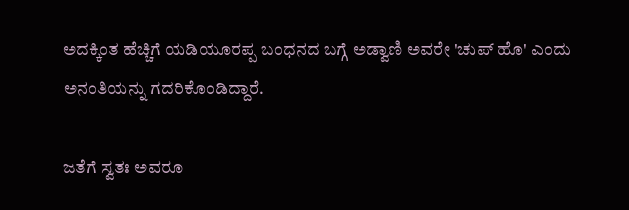ಅದಕ್ಕಿಂತ ಹೆಚ್ಚಿಗೆ ಯಡಿಯೂರಪ್ಪ ಬಂಧನದ ಬಗ್ಗೆ ಅಡ್ವಾಣಿ ಅವರೇ 'ಚುಪ್ ಹೊ' ಎಂದು ಅನಂತಿಯನ್ನು ಗದರಿಕೊಂಡಿದ್ದಾರೆ.

ಜತೆಗೆ ಸ್ವತಃ ಅವರೂ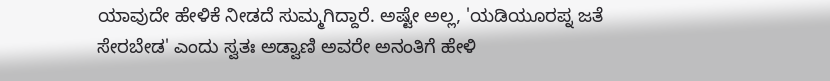ಯಾವುದೇ ಹೇಳಿಕೆ ನೀಡದೆ ಸುಮ್ಮಗಿದ್ದಾರೆ. ಅಷ್ಟೇ ಅಲ್ಲ, 'ಯಡಿಯೂರಪ್ನ ಜತೆ ಸೇರಬೇಡ' ಎಂದು ಸ್ವತಃ ಅಡ್ವಾಣಿ ಅವರೇ ಅನಂತಿಗೆ ಹೇಳಿ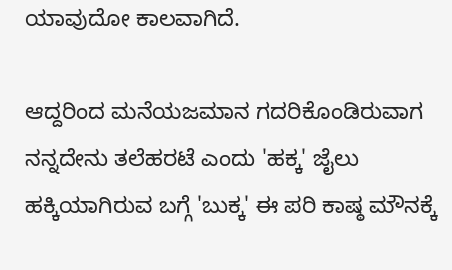ಯಾವುದೋ ಕಾಲವಾಗಿದೆ.

ಆದ್ದರಿಂದ ಮನೆಯಜಮಾನ ಗದರಿಕೊಂಡಿರುವಾಗ ನನ್ನದೇನು ತಲೆಹರಟೆ ಎಂದು 'ಹಕ್ಕ' ಜೈಲು ಹಕ್ಕಿಯಾಗಿರುವ ಬಗ್ಗೆ 'ಬುಕ್ಕ' ಈ ಪರಿ ಕಾಷ್ಠ ಮೌನಕ್ಕೆ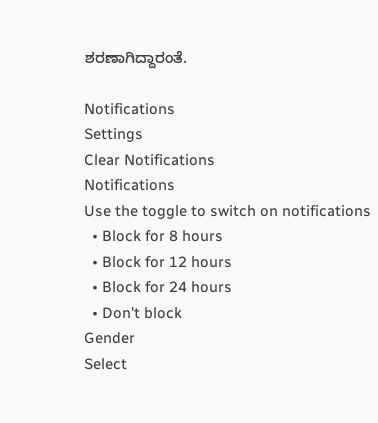ಶರಣಾಗಿದ್ದಾರಂತೆ.

Notifications
Settings
Clear Notifications
Notifications
Use the toggle to switch on notifications
  • Block for 8 hours
  • Block for 12 hours
  • Block for 24 hours
  • Don't block
Gender
Select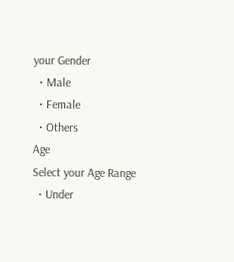your Gender
  • Male
  • Female
  • Others
Age
Select your Age Range
  • Under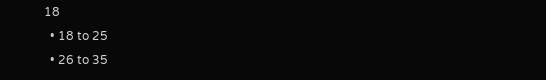18
  • 18 to 25
  • 26 to 35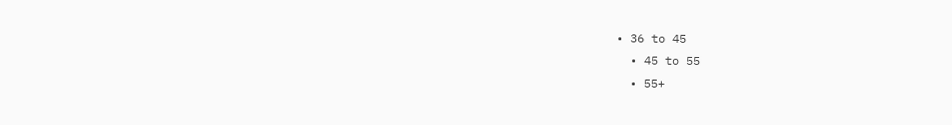• 36 to 45
  • 45 to 55
  • 55+